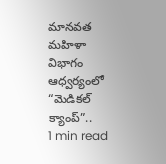మానవత మహిళా విభాగం ఆధ్వర్యంలో “మెడికల్ క్యాంప్”..
1 min read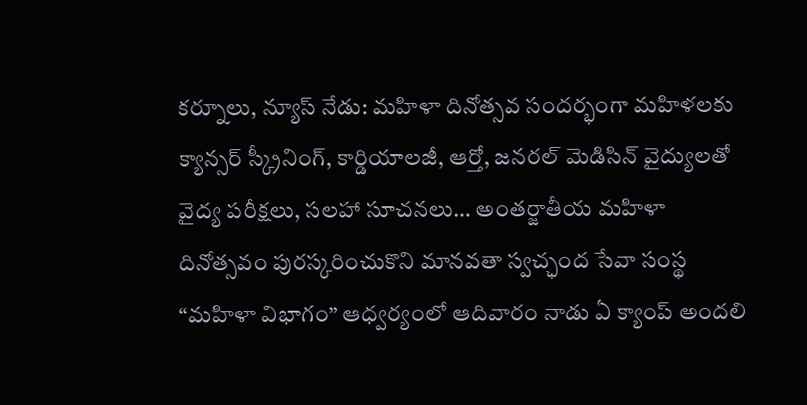కర్నూలు, న్యూస్ నేడు: మహిళా దినోత్సవ సందర్భంగా మహిళలకు క్యాన్సర్ స్క్రీనింగ్, కార్డియాలజీ, ఆర్తో, జనరల్ మెడిసిన్ వైద్యులతో వైద్య పరీక్షలు, సలహా సూచనలు… అంతర్జాతీయ మహిళా దినోత్సవం పురస్కరించుకొని మానవతా స్వచ్ఛంద సేవా సంస్థ “మహిళా విభాగం” ఆధ్వర్యంలో ఆదివారం నాడు ఏ క్యాంప్ అందలి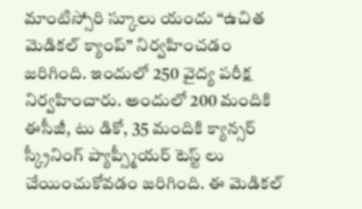మాంటిస్సోరి స్కూలు యందు “ఉచిత మెడికల్ క్యాంప్” నిర్వహించడం జరిగింది. ఇందులో 250 వైద్య పరీక్ష నిర్వహించారు. అందులో 200 మందికి ఈసీజీ, టు డికో, 35 మందికి క్యాన్సర్ స్క్రీనింగ్ ప్యాప్స్మీయర్ టెస్ట్ లు చేయించుకోవడం జరిగింది. ఈ మెడికల్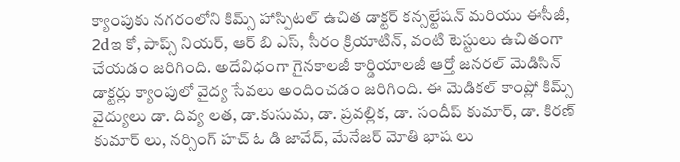క్యాంపుకు నగరంలోని కిమ్స్ హాస్పిటల్ ఉచిత డాక్టర్ కన్సల్టేషన్ మరియు ఈసీజీ, 2dఇ కో, పాప్స్ నియర్, ఆర్ బి ఎస్, సీరం క్రియాటిన్, వంటి టెస్టులు ఉచితంగా చేయడం జరిగింది. అదేవిధంగా గైనకాలజీ కార్డియాలజీ ఆర్తో జనరల్ మెడిసిన్ డాక్టర్లు క్యాంపులో వైద్య సేవలు అందించడం జరిగింది. ఈ మెడికల్ కాంప్లో కిమ్స్ వైద్యులు డా. దివ్య లత, డా.కుసుమ, డా. ప్రవల్లిక, డా. సందీప్ కుమార్, డా. కిరణ్ కుమార్ లు, నర్సింగ్ హచ్ ఓ డి జావేద్, మేనేజర్ మోతి భాష లు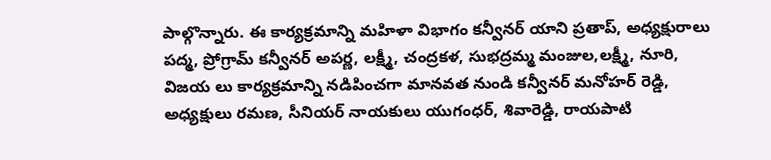పాల్గొన్నారు. ఈ కార్యక్రమాన్ని మహిళా విభాగం కన్వీనర్ యాని ప్రతాప్, అధ్యక్షురాలు పద్మ, ప్రోగ్రామ్ కన్వీనర్ అపర్ణ, లక్ష్మీ, చంద్రకళ, సుభద్రమ్మ మంజుల,లక్ష్మీ, నూరి, విజయ లు కార్యక్రమాన్ని నడిపించగా మానవత నుండి కన్వీనర్ మనోహర్ రెడ్డి, అధ్యక్షులు రమణ, సీనియర్ నాయకులు యుగంధర్, శివారెడ్డి, రాయపాటి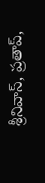శ్రీనివాస్, ప్రతాప్,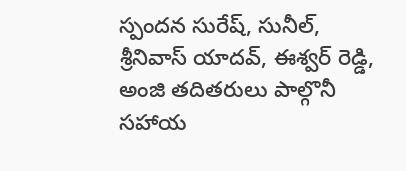స్పందన సురేష్, సునీల్, శ్రీనివాస్ యాదవ్, ఈశ్వర్ రెడ్డి, అంజి తదితరులు పాల్గొనీ సహాయ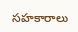సహకారాలు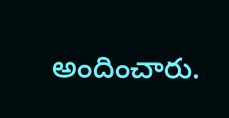అందించారు.